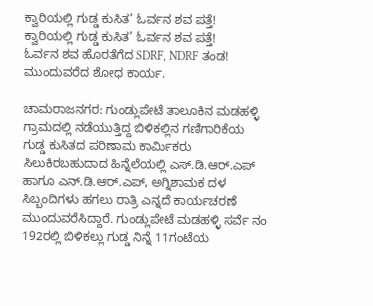ಕ್ವಾರಿಯಲ್ಲಿ ಗುಡ್ಡ ಕುಸಿತ’ ಓರ್ವನ ಶವ ಪತ್ತೆ!
ಕ್ವಾರಿಯಲ್ಲಿ ಗುಡ್ಡ ಕುಸಿತ’ ಓರ್ವನ ಶವ ಪತ್ತೆ!
ಓರ್ವನ ಶವ ಹೊರತೆಗೆದ SDRF, NDRF ತಂಡ!
ಮುಂದುವರೆದ ಶೋಧ ಕಾರ್ಯ.

ಚಾಮರಾಜನಗರ: ಗುಂಡ್ಲುಪೇಟೆ ತಾಲೂಕಿನ ಮಡಹಳ್ಳಿ ಗ್ರಾಮದಲ್ಲಿ ನಡೆಯುತ್ತಿದ್ದ ಬಿಳಿಕಲ್ಲಿನ ಗಣಿಗಾರಿಕೆಯ ಗುಡ್ಡ ಕುಸಿತದ ಪರಿಣಾಮ ಕಾರ್ಮಿಕರು ಸಿಲುಕಿರಬಹುದಾದ ಹಿನ್ನೆಲೆಯಲ್ಲಿ ಎಸ್.ಡಿ.ಆರ್.ಎಪ್ ಹಾಗೂ ಎನ್.ಡಿ.ಆರ್.ಎಪ್, ಅಗ್ನಿಶಾಮಕ ದಳ ಸಿಬ್ಬಂದಿಗಳು ಹಗಲು ರಾತ್ರಿ ಎನ್ನದೆ ಕಾರ್ಯಚರಣೆ ಮುಂದುವರೆಸಿದ್ದಾರೆ. ಗುಂಡ್ಲುಪೇಟೆ ಮಡಹಳ್ಳಿ ಸರ್ವೆ ನಂ 192ರಲ್ಲಿ ಬಿಳಿಕಲ್ಲು ಗುಡ್ಡ ನಿನ್ನೆ 11ಗಂಟೆಯ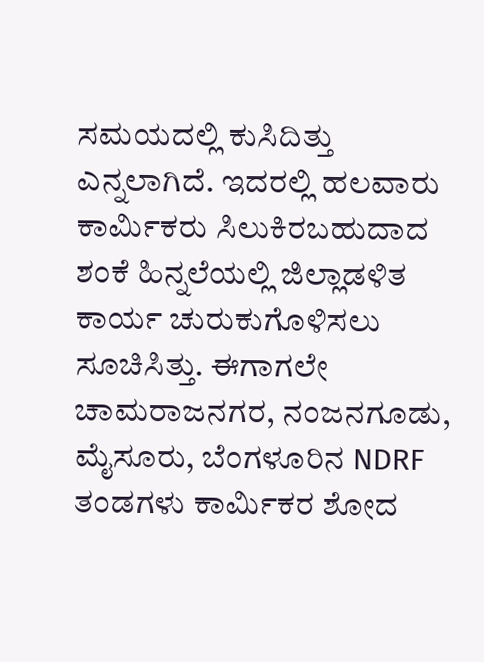ಸಮಯದಲ್ಲಿ ಕುಸಿದಿತ್ತು ಎನ್ನಲಾಗಿದೆ. ಇದರಲ್ಲಿ ಹಲವಾರು ಕಾರ್ಮಿಕರು ಸಿಲುಕಿರಬಹುದಾದ ಶಂಕೆ ಹಿನ್ನಲೆಯಲ್ಲಿ ಜಿಲ್ಲಾಡಳಿತ ಕಾರ್ಯ ಚುರುಕುಗೊಳಿಸಲು ಸೂಚಿಸಿತ್ತು. ಈಗಾಗಲೇ ಚಾಮರಾಜನಗರ, ನಂಜನಗೂಡು, ಮೈಸೂರು, ಬೆಂಗಳೂರಿನ NDRF ತಂಡಗಳು ಕಾರ್ಮಿಕರ ಶೋದ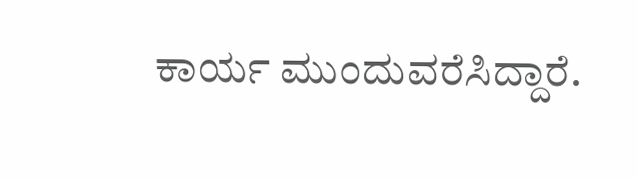ಕಾರ್ಯ ಮುಂದುವರೆಸಿದ್ದಾರೆ.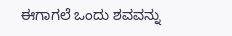ಈಗಾಗಲೆ ಒಂದು ಶವವನ್ನು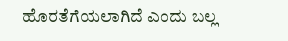ಹೊರತೆಗೆಯಲಾಗಿದೆ ಎಂದು ಬಲ್ಲ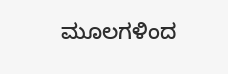ಮೂಲಗಳಿಂದ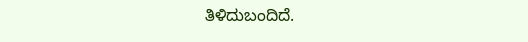ತಿಳಿದುಬಂದಿದೆ.